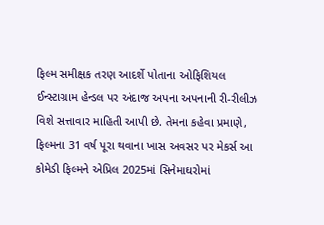ફિલ્મ સમીક્ષક તરણ આદર્શે પોતાના ઓફિશિયલ ઈન્સ્ટાગ્રામ હેન્ડલ પર અંદાજ અપના અપનાની રી-રીલીઝ વિશે સત્તાવાર માહિતી આપી છે. તેમના કહેવા પ્રમાણે, ફિલ્મના 31 વર્ષ પૂરા થવાના ખાસ અવસર પર મેકર્સ આ કોમેડી ફિલ્મને એપ્રિલ 2025માં સિનેમાઘરોમાં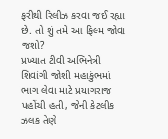ફરીથી રિલીઝ કરવા જઈ રહ્યા છે. તો શું તમે આ ફિલ્મ જોવા જશો?
પ્રખ્યાત ટીવી અભિનેત્રી શિવાંગી જોશી મહાકુંભમાં ભાગ લેવા માટે પ્રયાગરાજ પહોંચી હતી, જેની કેટલીક ઝલક તેણે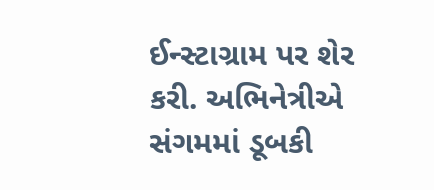ઈન્સ્ટાગ્રામ પર શેર કરી. અભિનેત્રીએ સંગમમાં ડૂબકી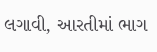લગાવી, આરતીમાં ભાગ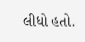લીધો હતો.